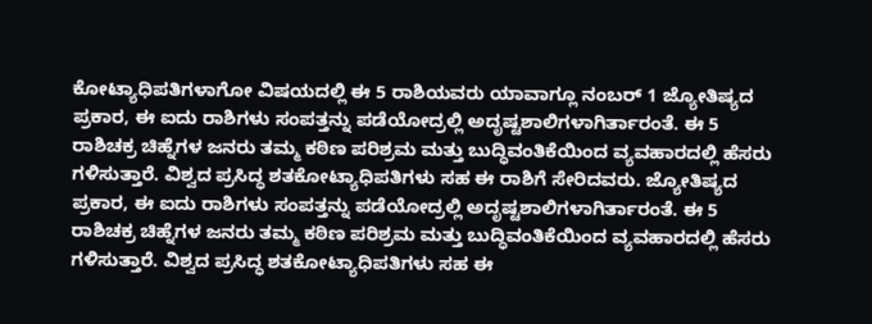ಕೋಟ್ಯಾಧಿಪತಿಗಳಾಗೋ ವಿಷಯದಲ್ಲಿ ಈ 5 ರಾಶಿಯವರು ಯಾವಾಗ್ಲೂ ನಂಬರ್ 1 ಜ್ಯೋತಿಷ್ಯದ ಪ್ರಕಾರ, ಈ ಐದು ರಾಶಿಗಳು ಸಂಪತ್ತನ್ನು ಪಡೆಯೋದ್ರಲ್ಲಿ ಅದೃಷ್ಟಶಾಲಿಗಳಾಗಿರ್ತಾರಂತೆ. ಈ 5 ರಾಶಿಚಕ್ರ ಚಿಹ್ನೆಗಳ ಜನರು ತಮ್ಮ ಕಠಿಣ ಪರಿಶ್ರಮ ಮತ್ತು ಬುದ್ಧಿವಂತಿಕೆಯಿಂದ ವ್ಯವಹಾರದಲ್ಲಿ ಹೆಸರು ಗಳಿಸುತ್ತಾರೆ. ವಿಶ್ವದ ಪ್ರಸಿದ್ಧ ಶತಕೋಟ್ಯಾಧಿಪತಿಗಳು ಸಹ ಈ ರಾಶಿಗೆ ಸೇರಿದವರು. ಜ್ಯೋತಿಷ್ಯದ ಪ್ರಕಾರ, ಈ ಐದು ರಾಶಿಗಳು ಸಂಪತ್ತನ್ನು ಪಡೆಯೋದ್ರಲ್ಲಿ ಅದೃಷ್ಟಶಾಲಿಗಳಾಗಿರ್ತಾರಂತೆ. ಈ 5 ರಾಶಿಚಕ್ರ ಚಿಹ್ನೆಗಳ ಜನರು ತಮ್ಮ ಕಠಿಣ ಪರಿಶ್ರಮ ಮತ್ತು ಬುದ್ಧಿವಂತಿಕೆಯಿಂದ ವ್ಯವಹಾರದಲ್ಲಿ ಹೆಸರು ಗಳಿಸುತ್ತಾರೆ. ವಿಶ್ವದ ಪ್ರಸಿದ್ಧ ಶತಕೋಟ್ಯಾಧಿಪತಿಗಳು ಸಹ ಈ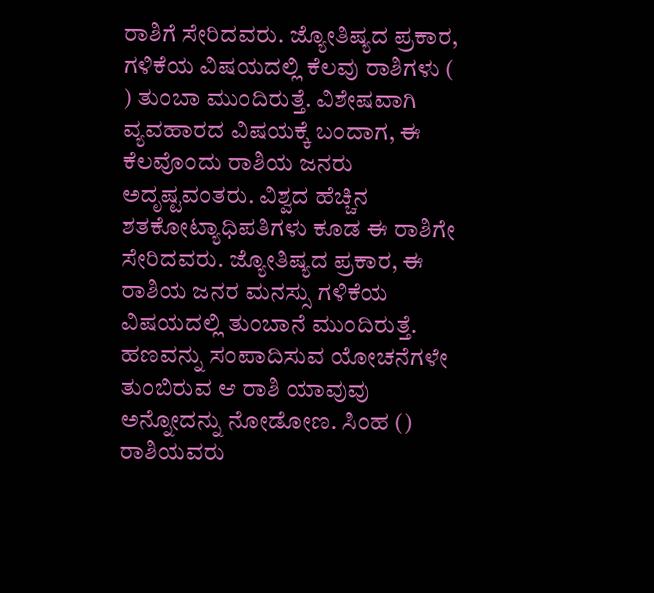ರಾಶಿಗೆ ಸೇರಿದವರು. ಜ್ಯೋತಿಷ್ಯದ ಪ್ರಕಾರ, ಗಳಿಕೆಯ ವಿಷಯದಲ್ಲಿ ಕೆಲವು ರಾಶಿಗಳು ( ) ತುಂಬಾ ಮುಂದಿರುತ್ತೆ. ವಿಶೇಷವಾಗಿ ವ್ಯವಹಾರದ ವಿಷಯಕ್ಕೆ ಬಂದಾಗ, ಈ ಕೆಲವೊಂದು ರಾಶಿಯ ಜನರು ಅದೃಷ್ಟವಂತರು. ವಿಶ್ವದ ಹೆಚ್ಚಿನ ಶತಕೋಟ್ಯಾಧಿಪತಿಗಳು ಕೂಡ ಈ ರಾಶಿಗೇ ಸೇರಿದವರು. ಜ್ಯೋತಿಷ್ಯದ ಪ್ರಕಾರ, ಈ ರಾಶಿಯ ಜನರ ಮನಸ್ಸು ಗಳಿಕೆಯ ವಿಷಯದಲ್ಲಿ ತುಂಬಾನೆ ಮುಂದಿರುತ್ತೆ. ಹಣವನ್ನು ಸಂಪಾದಿಸುವ ಯೋಚನೆಗಳೇ ತುಂಬಿರುವ ಆ ರಾಶಿ ಯಾವುವು ಅನ್ನೋದನ್ನು ನೋಡೋಣ. ಸಿಂಹ () ರಾಶಿಯವರು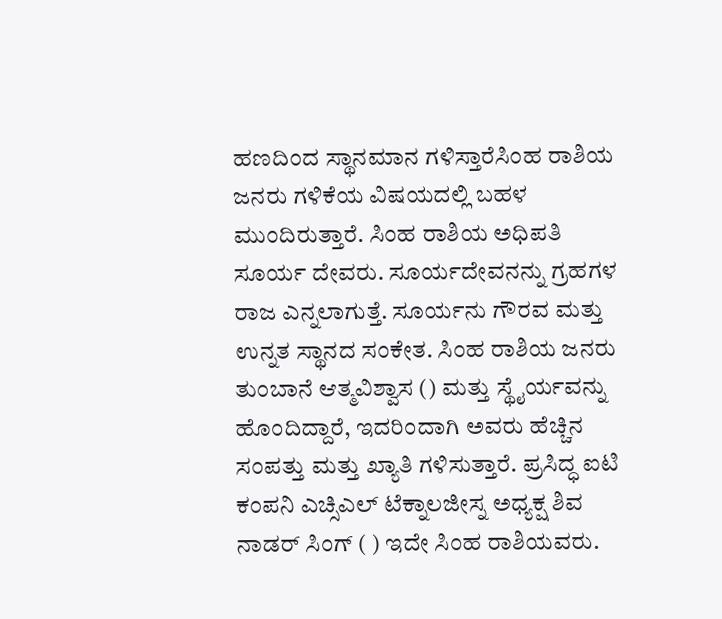ಹಣದಿಂದ ಸ್ಥಾನಮಾನ ಗಳಿಸ್ತಾರೆಸಿಂಹ ರಾಶಿಯ ಜನರು ಗಳಿಕೆಯ ವಿಷಯದಲ್ಲಿ ಬಹಳ ಮುಂದಿರುತ್ತಾರೆ. ಸಿಂಹ ರಾಶಿಯ ಅಧಿಪತಿ ಸೂರ್ಯ ದೇವರು. ಸೂರ್ಯದೇವನನ್ನು ಗ್ರಹಗಳ ರಾಜ ಎನ್ನಲಾಗುತ್ತೆ. ಸೂರ್ಯನು ಗೌರವ ಮತ್ತು ಉನ್ನತ ಸ್ಥಾನದ ಸಂಕೇತ. ಸಿಂಹ ರಾಶಿಯ ಜನರು ತುಂಬಾನೆ ಆತ್ಮವಿಶ್ವಾಸ () ಮತ್ತು ಸ್ಥೈರ್ಯವನ್ನು ಹೊಂದಿದ್ದಾರೆ, ಇದರಿಂದಾಗಿ ಅವರು ಹೆಚ್ಚಿನ ಸಂಪತ್ತು ಮತ್ತು ಖ್ಯಾತಿ ಗಳಿಸುತ್ತಾರೆ. ಪ್ರಸಿದ್ಧ ಐಟಿ ಕಂಪನಿ ಎಚ್ಸಿಎಲ್ ಟೆಕ್ನಾಲಜೀಸ್ನ ಅಧ್ಯಕ್ಷ ಶಿವ ನಾಡರ್ ಸಿಂಗ್ ( ) ಇದೇ ಸಿಂಹ ರಾಶಿಯವರು.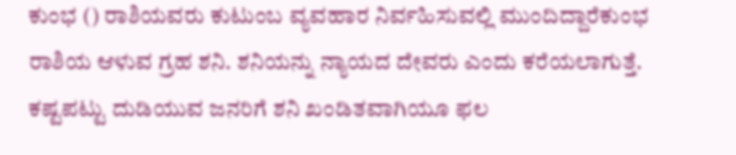ಕುಂಭ () ರಾಶಿಯವರು ಕುಟುಂಬ ವ್ಯವಹಾರ ನಿರ್ವಹಿಸುವಲ್ಲಿ ಮುಂದಿದ್ದಾರೆಕುಂಭ ರಾಶಿಯ ಆಳುವ ಗ್ರಹ ಶನಿ. ಶನಿಯನ್ನು ನ್ಯಾಯದ ದೇವರು ಎಂದು ಕರೆಯಲಾಗುತ್ತೆ. ಕಷ್ಟಪಟ್ಟು ದುಡಿಯುವ ಜನರಿಗೆ ಶನಿ ಖಂಡಿತವಾಗಿಯೂ ಫಲ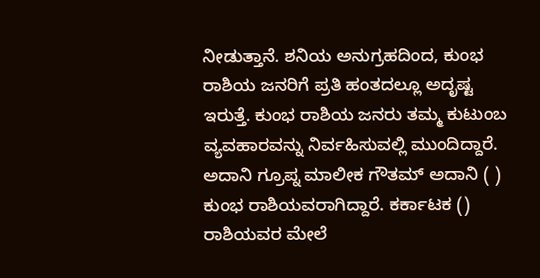ನೀಡುತ್ತಾನೆ. ಶನಿಯ ಅನುಗ್ರಹದಿಂದ, ಕುಂಭ ರಾಶಿಯ ಜನರಿಗೆ ಪ್ರತಿ ಹಂತದಲ್ಲೂ ಅದೃಷ್ಟ ಇರುತ್ತೆ. ಕುಂಭ ರಾಶಿಯ ಜನರು ತಮ್ಮ ಕುಟುಂಬ ವ್ಯವಹಾರವನ್ನು ನಿರ್ವಹಿಸುವಲ್ಲಿ ಮುಂದಿದ್ದಾರೆ. ಅದಾನಿ ಗ್ರೂಪ್ನ ಮಾಲೀಕ ಗೌತಮ್ ಅದಾನಿ ( ) ಕುಂಭ ರಾಶಿಯವರಾಗಿದ್ದಾರೆ. ಕರ್ಕಾಟಕ () ರಾಶಿಯವರ ಮೇಲೆ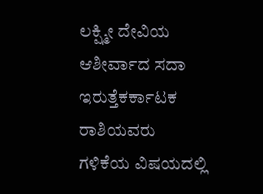ಲಕ್ಷ್ಮೀ ದೇವಿಯ ಆಶೀರ್ವಾದ ಸದಾ ಇರುತ್ತೆಕರ್ಕಾಟಕ ರಾಶಿಯವರು ಗಳಿಕೆಯ ವಿಷಯದಲ್ಲಿ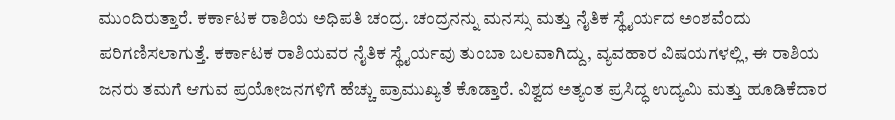ಮುಂದಿರುತ್ತಾರೆ. ಕರ್ಕಾಟಕ ರಾಶಿಯ ಅಧಿಪತಿ ಚಂದ್ರ. ಚಂದ್ರನನ್ನು ಮನಸ್ಸು ಮತ್ತು ನೈತಿಕ ಸ್ಥೈರ್ಯದ ಅಂಶವೆಂದು ಪರಿಗಣಿಸಲಾಗುತ್ತೆ. ಕರ್ಕಾಟಕ ರಾಶಿಯವರ ನೈತಿಕ ಸ್ಥೈರ್ಯವು ತುಂಬಾ ಬಲವಾಗಿದ್ದು, ವ್ಯವಹಾರ ವಿಷಯಗಳಲ್ಲಿ, ಈ ರಾಶಿಯ ಜನರು ತಮಗೆ ಆಗುವ ಪ್ರಯೋಜನಗಳಿಗೆ ಹೆಚ್ಚು ಪ್ರಾಮುಖ್ಯತೆ ಕೊಡ್ತಾರೆ. ವಿಶ್ವದ ಅತ್ಯಂತ ಪ್ರಸಿದ್ಧ ಉದ್ಯಮಿ ಮತ್ತು ಹೂಡಿಕೆದಾರ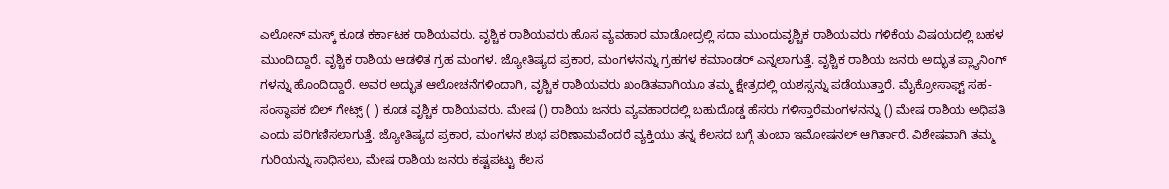ಎಲೋನ್ ಮಸ್ಕ್ ಕೂಡ ಕರ್ಕಾಟಕ ರಾಶಿಯವರು. ವೃಶ್ಚಿಕ ರಾಶಿಯವರು ಹೊಸ ವ್ಯವಹಾರ ಮಾಡೋದ್ರಲ್ಲಿ ಸದಾ ಮುಂದುವೃಶ್ಚಿಕ ರಾಶಿಯವರು ಗಳಿಕೆಯ ವಿಷಯದಲ್ಲಿ ಬಹಳ ಮುಂದಿದ್ದಾರೆ. ವೃಶ್ಚಿಕ ರಾಶಿಯ ಆಡಳಿತ ಗ್ರಹ ಮಂಗಳ. ಜ್ಯೋತಿಷ್ಯದ ಪ್ರಕಾರ, ಮಂಗಳನನ್ನು ಗ್ರಹಗಳ ಕಮಾಂಡರ್ ಎನ್ನಲಾಗುತ್ತೆ. ವೃಶ್ಚಿಕ ರಾಶಿಯ ಜನರು ಅದ್ಭುತ ಪ್ಲ್ಯಾನಿಂಗ್ ಗಳನ್ನು ಹೊಂದಿದ್ದಾರೆ. ಅವರ ಅದ್ಭುತ ಆಲೋಚನೆಗಳಿಂದಾಗಿ, ವೃಶ್ಚಿಕ ರಾಶಿಯವರು ಖಂಡಿತವಾಗಿಯೂ ತಮ್ಮ ಕ್ಷೇತ್ರದಲ್ಲಿ ಯಶಸ್ಸನ್ನು ಪಡೆಯುತ್ತಾರೆ. ಮೈಕ್ರೋಸಾಫ್ಟ್ ಸಹ-ಸಂಸ್ಥಾಪಕ ಬಿಲ್ ಗೇಟ್ಸ್ ( ) ಕೂಡ ವೃಶ್ಚಿಕ ರಾಶಿಯವರು. ಮೇಷ () ರಾಶಿಯ ಜನರು ವ್ಯವಹಾರದಲ್ಲಿ ಬಹುದೊಡ್ಡ ಹೆಸರು ಗಳಿಸ್ತಾರೆಮಂಗಳನನ್ನು () ಮೇಷ ರಾಶಿಯ ಅಧಿಪತಿ ಎಂದು ಪರಿಗಣಿಸಲಾಗುತ್ತೆ. ಜ್ಯೋತಿಷ್ಯದ ಪ್ರಕಾರ, ಮಂಗಳನ ಶುಭ ಪರಿಣಾಮವೆಂದರೆ ವ್ಯಕ್ತಿಯು ತನ್ನ ಕೆಲಸದ ಬಗ್ಗೆ ತುಂಬಾ ಇಮೋಷನಲ್ ಆಗಿರ್ತಾರೆ. ವಿಶೇಷವಾಗಿ ತಮ್ಮ ಗುರಿಯನ್ನು ಸಾಧಿಸಲು, ಮೇಷ ರಾಶಿಯ ಜನರು ಕಷ್ಟಪಟ್ಟು ಕೆಲಸ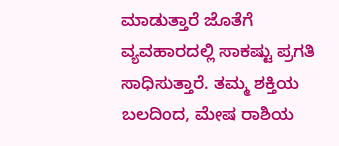ಮಾಡುತ್ತಾರೆ ಜೊತೆಗೆ ವ್ಯವಹಾರದಲ್ಲಿ ಸಾಕಷ್ಟು ಪ್ರಗತಿ ಸಾಧಿಸುತ್ತಾರೆ. ತಮ್ಮ ಶಕ್ತಿಯ ಬಲದಿಂದ, ಮೇಷ ರಾಶಿಯ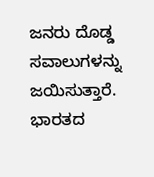ಜನರು ದೊಡ್ಡ ಸವಾಲುಗಳನ್ನು ಜಯಿಸುತ್ತಾರೆ. ಭಾರತದ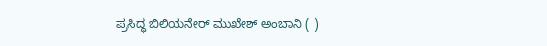ಪ್ರಸಿದ್ಧ ಬಿಲಿಯನೇರ್ ಮುಖೇಶ್ ಅಂಬಾನಿ ( )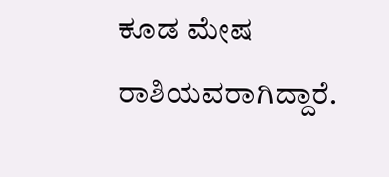ಕೂಡ ಮೇಷ ರಾಶಿಯವರಾಗಿದ್ದಾರೆ.